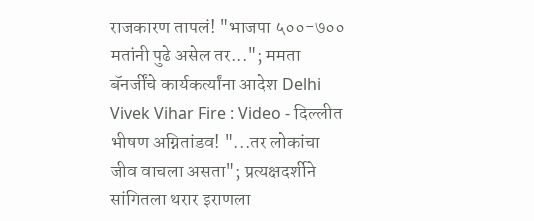राजकारण तापलं! "भाजपा ५००-७०० मतांनी पुढे असेल तर..."; ममता बॅनर्जींचे कार्यकर्त्यांना आदेश Delhi Vivek Vihar Fire : Video - दिल्लीत भीषण अग्नितांडव! "...तर लोकांचा जीव वाचला असता"; प्रत्यक्षदर्शीने सांगितला थरार इराणला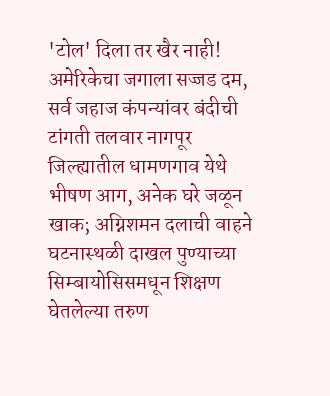'टोल' दिला तर खैर नाही! अमेरिकेचा जगाला सज्जड दम, सर्व जहाज कंपन्यांवर बंदीची टांगती तलवार नागपूर जिल्ह्यातील धामणगाव येथे भीषण आग, अनेक घरे जळून खाक; अग्निशमन दलाची वाहने घटनास्थळी दाखल पुण्याच्या सिम्बायोसिसमधून शिक्षण घेतलेल्या तरुण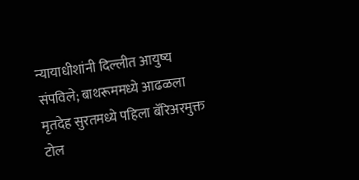न्यायाधीशांनी दिल्लीत आयुष्य संपविले; बाथरूममध्ये आढळला मृतदेह सुरतमध्ये पहिला बॅरिअरमुक्त टोल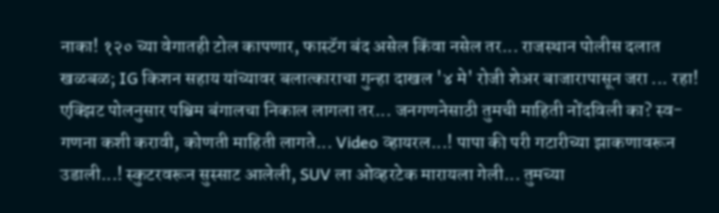नाका! १२० च्या वेगातही टोल कापणार, फास्टॅग बंद असेल किंवा नसेल तर... राजस्थान पोलीस दलात खळबळ; IG किशन सहाय यांच्यावर बलात्काराचा गुन्हा दाखल '४ मे' रोजी शेअर बाजारापासून जरा ... रहा! एक्झिट पोलनुसार पश्चिम बंगालचा निकाल लागला तर... जनगणनेसाठी तुमची माहिती नोंदविली का? स्व-गणना कशी करावी, कोणती माहिती लागते... Video व्हायरल...! पापा की परी गटारीच्या झाकणावरून उडाली...! स्कुटरवरून सुस्साट आलेली, SUV ला ओव्हरटेक मारायला गेली... तुमच्या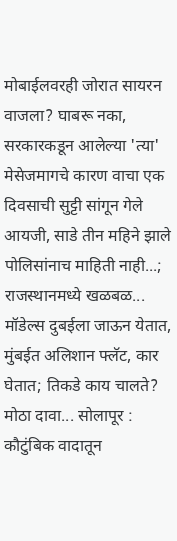मोबाईलवरही जोरात सायरन वाजला? घाबरू नका, सरकारकडून आलेल्या 'त्या' मेसेजमागचे कारण वाचा एक दिवसाची सुट्टी सांगून गेले आयजी, साडे तीन महिने झाले पोलिसांनाच माहिती नाही...; राजस्थानमध्ये खळबळ... मॉडेल्स दुबईला जाऊन येतात, मुंबईत अलिशान फ्लॅट, कार घेतात; तिकडे काय चालते? मोठा दावा... सोलापूर : कौटुंबिक वादातून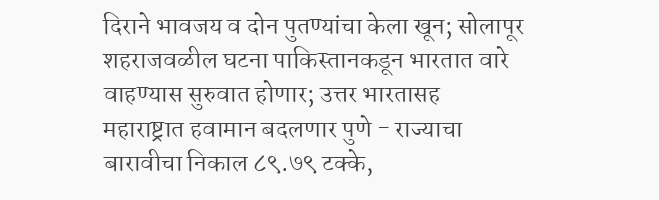दिराने भावजय व दोन पुतण्यांचा केला खून; सोलापूर शहराजवळील घटना पाकिस्तानकडून भारतात वारे वाहण्यास सुरुवात होणार; उत्तर भारतासह महाराष्ट्रात हवामान बदलणार पुणे - राज्याचा बारावीचा निकाल ८९.७९ टक्के,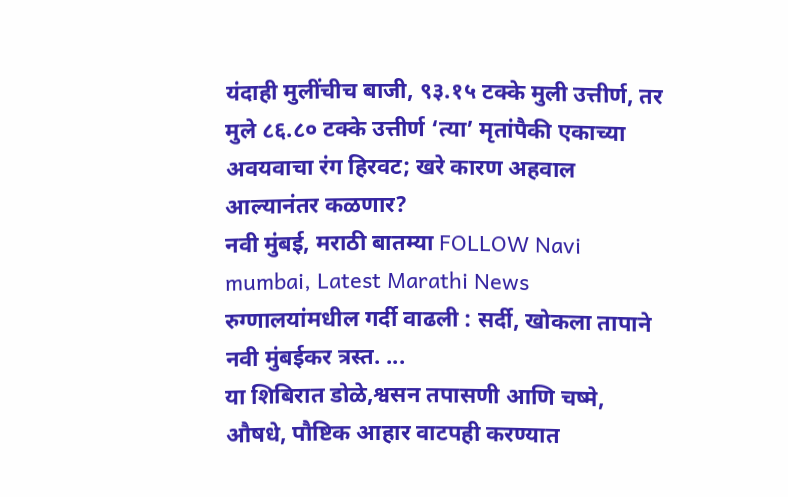यंदाही मुलींचीच बाजी, ९३.१५ टक्के मुली उत्तीर्ण, तर मुले ८६.८० टक्के उत्तीर्ण ‘त्या’ मृतांपैकी एकाच्या अवयवाचा रंग हिरवट; खरे कारण अहवाल आल्यानंतर कळणार?
नवी मुंबई, मराठी बातम्या FOLLOW Navi mumbai, Latest Marathi News
रुग्णालयांमधील गर्दी वाढली : सर्दी, खोकला तापाने नवी मुंबईकर त्रस्त. ...
या शिबिरात डोळे,श्वसन तपासणी आणि चष्मे, औषधे, पौष्टिक आहार वाटपही करण्यात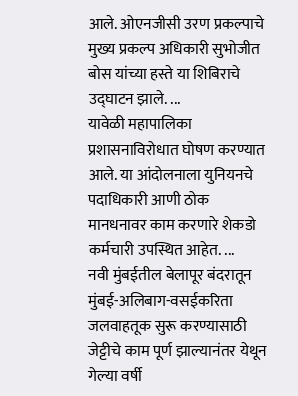आले. ओएनजीसी उरण प्रकल्पाचे मुख्य प्रकल्प अधिकारी सुभोजीत बोस यांच्या हस्ते या शिबिराचे उद्घाटन झाले. ...
यावेळी महापालिका प्रशासनाविरोधात घोषण करण्यात आले. या आंदोलनाला युनियनचे पदाधिकारी आणी ठोक मानधनावर काम करणारे शेकडो कर्मचारी उपस्थित आहेत. ...
नवी मुंबईतील बेलापूर बंदरातून मुंबई-अलिबाग-वसईकरिता जलवाहतूक सुरू करण्यासाठी जेट्टीचे काम पूर्ण झाल्यानंतर येथून गेल्या वर्षी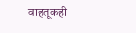वाहतूकही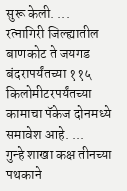सुरू केली. ...
रत्नागिरी जिल्ह्यातील बाणकोट ते जयगड बंदरापर्यंतच्या ११५ किलोमीटरपर्यंतच्या कामाचा पॅकेज दोनमध्ये समावेश आहे. ...
गुन्हे शाखा कक्ष तीनच्या पथकाने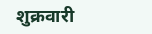शुक्रवारी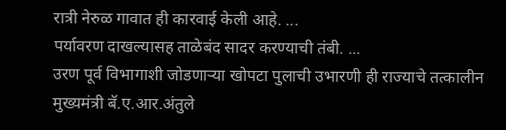रात्री नेरुळ गावात ही कारवाई केली आहे. ...
पर्यावरण दाखल्यासह ताळेबंद सादर करण्याची तंबी. ...
उरण पूर्व विभागाशी जोडणाऱ्या खोपटा पुलाची उभारणी ही राज्याचे तत्कालीन मुख्यमंत्री बॅ.ए.आर.अंतुले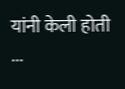यांनी केली होती ...